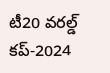టీ20 వరల్డ్ కప్-2024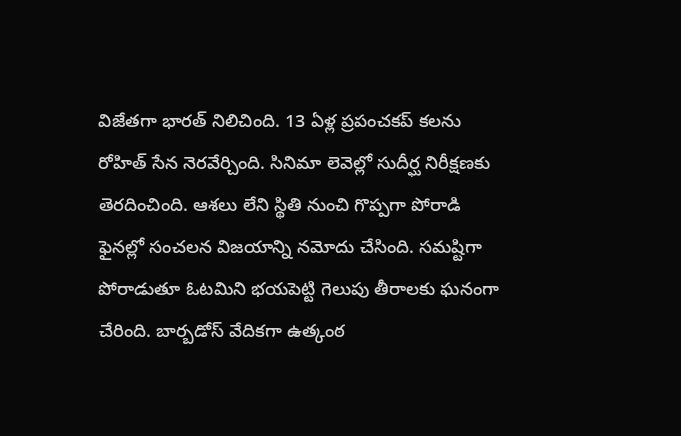విజేతగా భారత్ నిలిచింది. 13 ఏళ్ల ప్రపంచకప్ కలను రోహిత్ సేన నెరవేర్చింది. సినిమా లెవెల్లో సుదీర్ఘ నిరీక్షణకు తెరదించింది. ఆశలు లేని స్థితి నుంచి గొప్పగా పోరాడి ఫైనల్లో సంచలన విజయాన్ని నమోదు చేసింది. సమష్టిగా పోరాడుతూ ఓటమిని భయపెట్టి గెలుపు తీరాలకు ఘనంగా చేరింది. బార్బడోస్ వేదికగా ఉత్కంఠ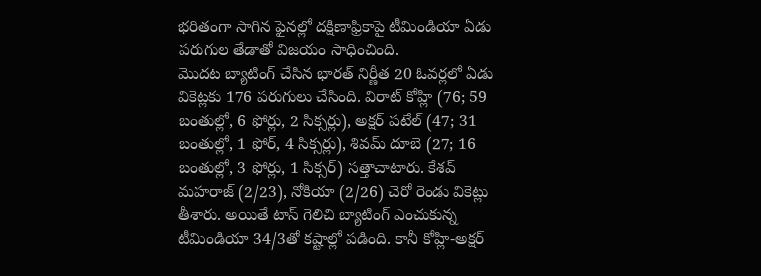భరితంగా సాగిన ఫైనల్లో దక్షిణాఫ్రికాపై టీమిండియా ఏడు పరుగుల తేడాతో విజయం సాధించింది.
మొదట బ్యాటింగ్ చేసిన భారత్ నిర్ణీత 20 ఓవర్లలో ఏడు వికెట్లకు 176 పరుగులు చేసింది. విరాట్ కోహ్లి (76; 59 బంతుల్లో, 6 ఫోర్లు, 2 సిక్సర్లు), అక్షర్ పటేల్ (47; 31 బంతుల్లో, 1 ఫోర్, 4 సిక్సర్లు), శివమ్ దూబె (27; 16 బంతుల్లో, 3 ఫోర్లు, 1 సిక్సర్) సత్తాచాటారు. కేశవ్ మహరాజ్ (2/23), నోకియా (2/26) చెరో రెండు వికెట్లు తీశారు. అయితే టాస్ గెలిచి బ్యాటింగ్ ఎంచుకున్న టీమిండియా 34/3తో కష్టాల్లో పడింది. కానీ కోహ్లి-అక్షర్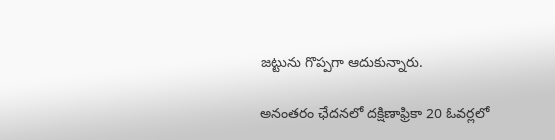జట్టును గొప్పగా ఆదుకున్నారు.

అనంతరం ఛేదనలో దక్షిణాఫ్రికా 20 ఓవర్లలో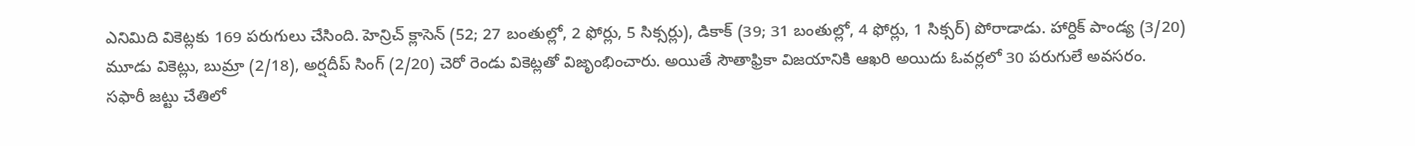ఎనిమిది వికెట్లకు 169 పరుగులు చేసింది. హెన్రిచ్ క్లాసెన్ (52; 27 బంతుల్లో, 2 ఫోర్లు, 5 సిక్సర్లు), డికాక్ (39; 31 బంతుల్లో, 4 ఫోర్లు, 1 సిక్సర్) పోరాడాడు. హార్దిక్ పాండ్య (3/20) మూడు వికెట్లు, బుమ్రా (2/18), అర్షదీప్ సింగ్ (2/20) చెరో రెండు వికెట్లతో విజృంభించారు. అయితే సౌతాఫ్రికా విజయానికి ఆఖరి అయిదు ఓవర్లలో 30 పరుగులే అవసరం.
సఫారీ జట్టు చేతిలో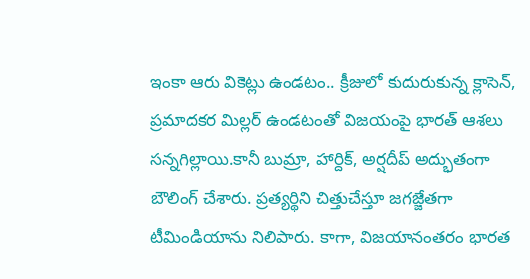ఇంకా ఆరు వికెట్లు ఉండటం.. క్రీజులో కుదురుకున్న క్లాసెన్, ప్రమాదకర మిల్లర్ ఉండటంతో విజయంపై భారత్ ఆశలు సన్నగిల్లాయి.కానీ బుమ్రా, హార్దిక్, అర్షదీప్ అద్భుతంగా బౌలింగ్ చేశారు. ప్రత్యర్థిని చిత్తుచేస్తూ జగజ్జేతగా టీమిండియాను నిలిపారు. కాగా, విజయానంతరం భారత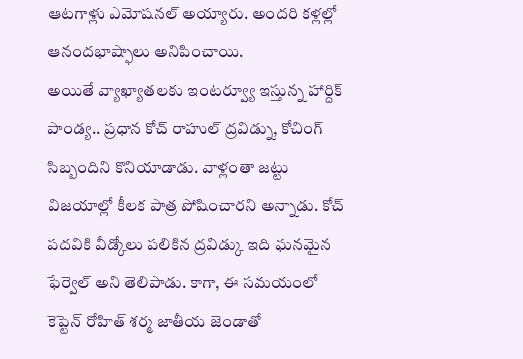ఆటగాళ్లు ఎమోషనల్ అయ్యారు. అందరి కళ్లల్లో ఆనందభాష్ఫాలు అనిపించాయి.
అయితే వ్యాఖ్యాతలకు ఇంటర్వ్యూ ఇస్తున్న హార్దిక్ పాండ్య.. ప్రధాన కోచ్ రాహుల్ ద్రవిడ్ను, కోచింగ్ సిబ్బందిని కొనియాడాడు. వాళ్లంతా జట్టు విజయాల్లో కీలక పాత్ర పోషించారని అన్నాడు. కోచ్ పదవికి వీడ్కోలు పలికిన ద్రవిడ్కు ఇది ఘనమైన ఫేర్వెల్ అని తెలిపాడు. కాగా, ఈ సమయంలో కెప్టెన్ రోహిత్ శర్మ జాతీయ జెండాతో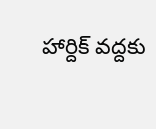హార్దిక్ వద్దకు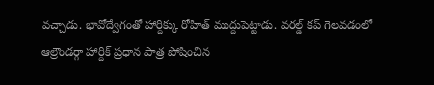వచ్చాడు. భావోద్వేగంతో హార్దిక్కు రోహిత్ ముద్దుపెట్టాడు. వరల్డ్ కప్ గెలవడంలో ఆల్రౌండర్గా హార్దిక్ ప్రధాన పాత్ర పోషించిన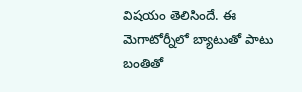విషయం తెలిసిందే. ఈ మెగాటోర్నీలో బ్యాటుతో పాటు బంతితో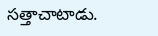సత్తాచాటాడు.